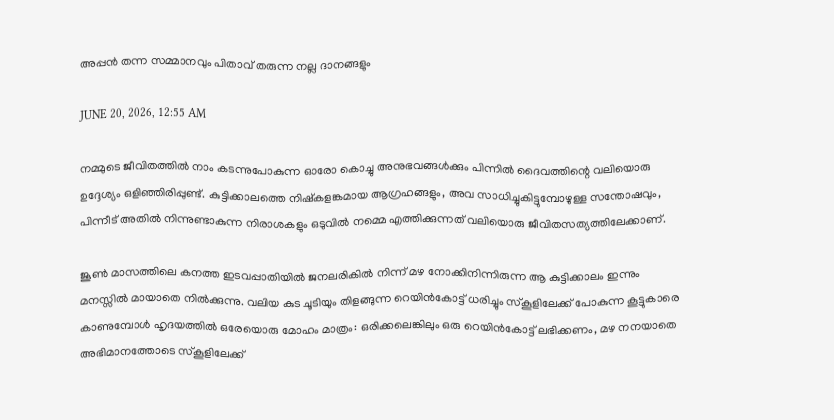അപ്പൻ തന്ന സമ്മാനവും പിതാവ് തരുന്ന നല്ല ദാനങ്ങളും

JUNE 20, 2026, 12:55 AM

നമ്മുടെ ജീവിതത്തിൽ നാം കടന്നുപോകുന്ന ഓരോ കൊച്ചു അനുഭവങ്ങൾക്കും പിന്നിൽ ദൈവത്തിന്റെ വലിയൊരു ഉദ്ദേശ്യം ഒളിഞ്ഞിരിപ്പുണ്ട്. കുട്ടിക്കാലത്തെ നിഷ്‌കളങ്കമായ ആഗ്രഹങ്ങളും, അവ സാധിച്ചുകിട്ടുമ്പോഴുള്ള സന്തോഷവും, പിന്നീട് അതിൽ നിന്നുണ്ടാകുന്ന നിരാശകളും ഒടുവിൽ നമ്മെ എത്തിക്കുന്നത് വലിയൊരു ജീവിതസത്യത്തിലേക്കാണ്.

ജൂൺ മാസത്തിലെ കനത്ത ഇടവപ്പാതിയിൽ ജനലരികിൽ നിന്ന് മഴ നോക്കിനിന്നിരുന്ന ആ കുട്ടിക്കാലം ഇന്നും മനസ്സിൽ മായാതെ നിൽക്കുന്നു. വലിയ കുട ചൂടിയും തിളങ്ങുന്ന റെയിൻകോട്ട് ധരിച്ചും സ്‌കൂളിലേക്ക് പോകുന്ന കൂട്ടുകാരെ കാണുമ്പോൾ ഹൃദയത്തിൽ ഒരേയൊരു മോഹം മാത്രം: ഒരിക്കലെങ്കിലും ഒരു റെയിൻകോട്ട് ലഭിക്കണം, മഴ നനയാതെ അഭിമാനത്തോടെ സ്‌കൂളിലേക്ക്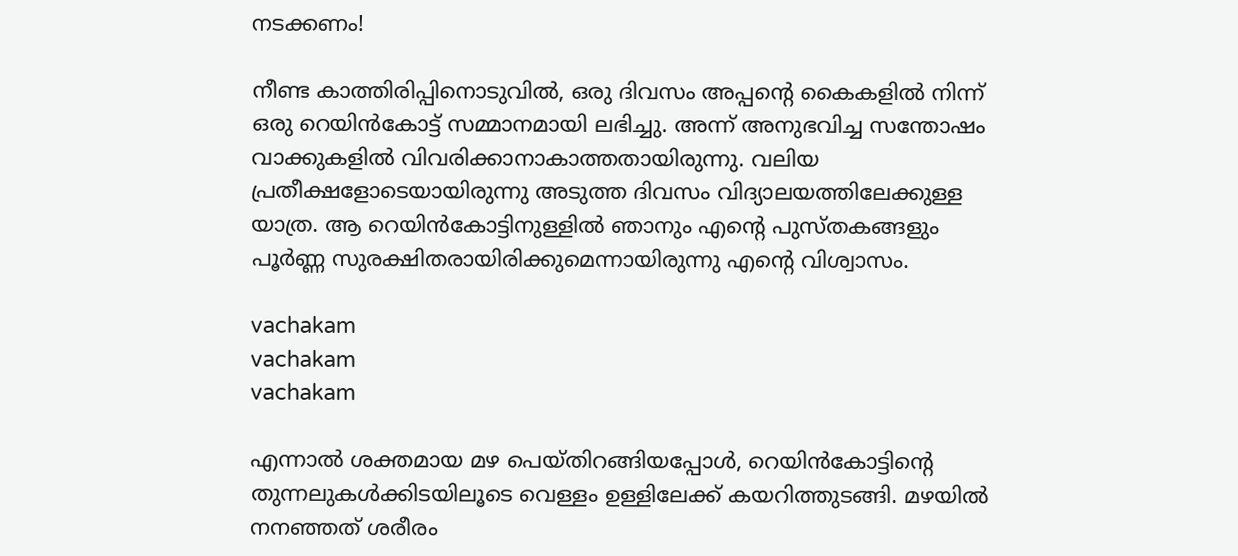നടക്കണം!

നീണ്ട കാത്തിരിപ്പിനൊടുവിൽ, ഒരു ദിവസം അപ്പന്റെ കൈകളിൽ നിന്ന് ഒരു റെയിൻകോട്ട് സമ്മാനമായി ലഭിച്ചു. അന്ന് അനുഭവിച്ച സന്തോഷം വാക്കുകളിൽ വിവരിക്കാനാകാത്തതായിരുന്നു. വലിയ പ്രതീക്ഷളോടെയായിരുന്നു അടുത്ത ദിവസം വിദ്യാലയത്തിലേക്കുള്ള യാത്ര. ആ റെയിൻകോട്ടിനുള്ളിൽ ഞാനും എന്റെ പുസ്തകങ്ങളും പൂർണ്ണ സുരക്ഷിതരായിരിക്കുമെന്നായിരുന്നു എന്റെ വിശ്വാസം.

vachakam
vachakam
vachakam

എന്നാൽ ശക്തമായ മഴ പെയ്തിറങ്ങിയപ്പോൾ, റെയിൻകോട്ടിന്റെ തുന്നലുകൾക്കിടയിലൂടെ വെള്ളം ഉള്ളിലേക്ക് കയറിത്തുടങ്ങി. മഴയിൽ നനഞ്ഞത് ശരീരം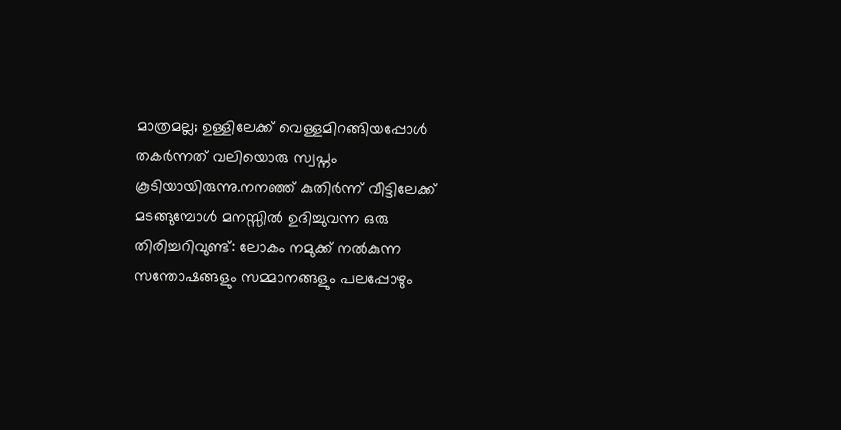മാത്രമല്ല; ഉള്ളിലേക്ക് വെള്ളമിറങ്ങിയപ്പോൾ തകർന്നത് വലിയൊരു സ്വപ്നം കൂടിയായിരുന്നു.നനഞ്ഞ് കുതിർന്ന് വീട്ടിലേക്ക് മടങ്ങുമ്പോൾ മനസ്സിൽ ഉദിച്ചുവന്ന ഒരു തിരിച്ചറിവുണ്ട്: ലോകം നമുക്ക് നൽകുന്ന സന്തോഷങ്ങളും സമ്മാനങ്ങളും പലപ്പോഴും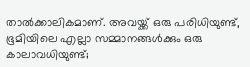താൽക്കാലികമാണ്. അവയ്ക്ക് ഒരു പരിധിയുണ്ട്, ഭൂമിയിലെ എല്ലാ സമ്മാനങ്ങൾക്കും ഒരു കാലാവധിയുണ്ട്;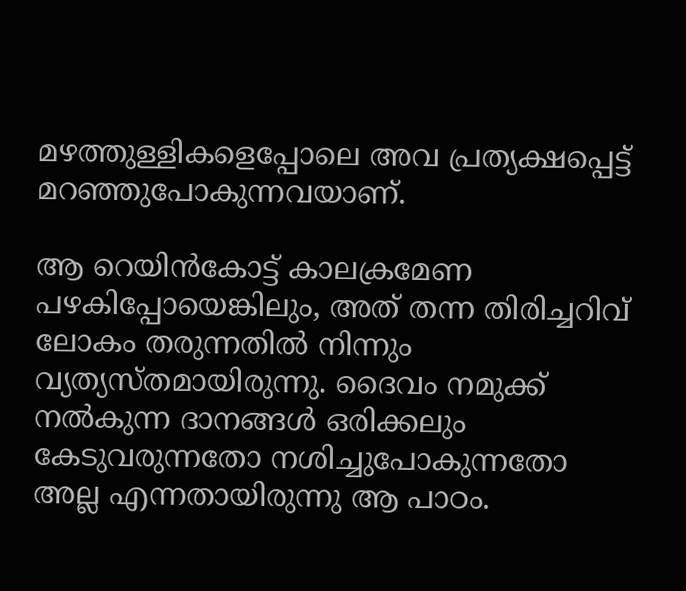മഴത്തുള്ളികളെപ്പോലെ അവ പ്രത്യക്ഷപ്പെട്ട് മറഞ്ഞുപോകുന്നവയാണ്.

ആ റെയിൻകോട്ട് കാലക്രമേണ പഴകിപ്പോയെങ്കിലും, അത് തന്ന തിരിച്ചറിവ് ലോകം തരുന്നതിൽ നിന്നും വ്യത്യസ്തമായിരുന്നു. ദൈവം നമുക്ക് നൽകുന്ന ദാനങ്ങൾ ഒരിക്കലും കേടുവരുന്നതോ നശിച്ചുപോകുന്നതോ അല്ല എന്നതായിരുന്നു ആ പാഠം.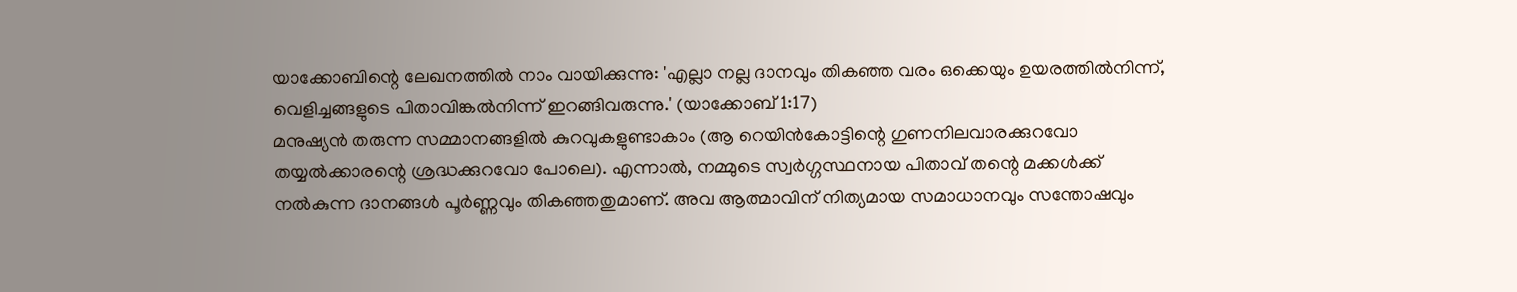യാക്കോബിന്റെ ലേഖനത്തിൽ നാം വായിക്കുന്നു: 'എല്ലാ നല്ല ദാനവും തികഞ്ഞ വരം ഒക്കെയും ഉയരത്തിൽനിന്ന്, വെളിച്ചങ്ങളുടെ പിതാവിങ്കൽനിന്ന് ഇറങ്ങിവരുന്നു.' (യാക്കോബ് 1:17)
മനുഷ്യൻ തരുന്ന സമ്മാനങ്ങളിൽ കുറവുകളുണ്ടാകാം (ആ റെയിൻകോട്ടിന്റെ ഗുണനിലവാരക്കുറവോ തയ്യൽക്കാരന്റെ ശ്രദ്ധക്കുറവോ പോലെ). എന്നാൽ, നമ്മുടെ സ്വർഗ്ഗസ്ഥനായ പിതാവ് തന്റെ മക്കൾക്ക് നൽകുന്ന ദാനങ്ങൾ പൂർണ്ണവും തികഞ്ഞതുമാണ്. അവ ആത്മാവിന് നിത്യമായ സമാധാനവും സന്തോഷവും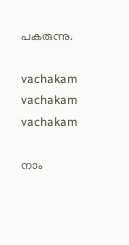പകരുന്നു.

vachakam
vachakam
vachakam

നാം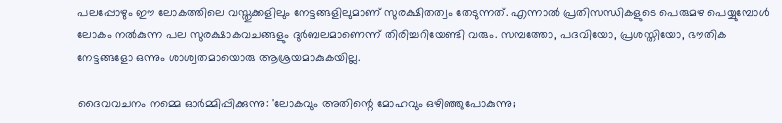പലപ്പോഴും ഈ ലോകത്തിലെ വസ്തുക്കളിലും നേട്ടങ്ങളിലുമാണ് സുരക്ഷിതത്വം തേടുന്നത്. എന്നാൽ പ്രതിസന്ധികളുടെ പെരുമഴ പെയ്യുമ്പോൾ ലോകം നൽകുന്ന പല സുരക്ഷാകവചങ്ങളും ദുർബലമാണെന്ന് തിരിച്ചറിയേണ്ടി വരും. സമ്പത്തോ, പദവിയോ, പ്രശസ്തിയോ, ഭൗതിക നേട്ടങ്ങളോ ഒന്നും ശാശ്വതമായൊരു ആശ്രയമാകുകയില്ല.

ദൈവവചനം നമ്മെ ഓർമ്മിപ്പിക്കുന്നു: 'ലോകവും അതിന്റെ മോഹവും ഒഴിഞ്ഞുപോകുന്നു;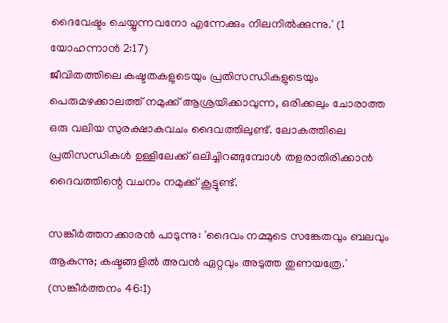ദൈവേഷ്ടം ചെയ്യുന്നവനോ എന്നേക്കും നിലനിൽക്കുന്നു.' (1 യോഹന്നാൻ 2:17)
ജീവിതത്തിലെ കഷ്ടതകളുടെയും പ്രതിസന്ധികളുടെയും പെരുമഴക്കാലത്ത് നമുക്ക് ആശ്രയിക്കാവുന്ന, ഒരിക്കലും ചോരാത്ത ഒരു വലിയ സുരക്ഷാകവചം ദൈവത്തിലുണ്ട്. ലോകത്തിലെ പ്രതിസന്ധികൾ ഉള്ളിലേക്ക് ഒലിച്ചിറങ്ങുമ്പോൾ തളരാതിരിക്കാൻ ദൈവത്തിന്റെ വചനം നമുക്ക് കൂട്ടുണ്ട്.

സങ്കീർത്തനക്കാരൻ പാടുന്നു: 'ദൈവം നമ്മുടെ സങ്കേതവും ബലവും ആകുന്നു; കഷ്ടങ്ങളിൽ അവൻ ഏറ്റവും അടുത്ത തുണയത്രേ.' (സങ്കീർത്തനം 46:1)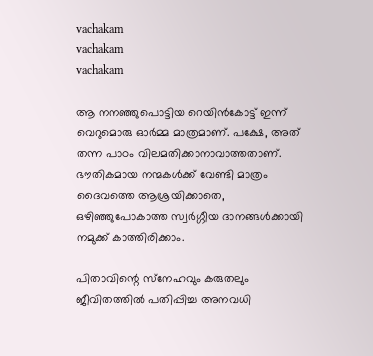vachakam
vachakam
vachakam

ആ നനഞ്ഞുപൊട്ടിയ റെയിൻകോട്ട് ഇന്ന് വെറുമൊരു ഓർമ്മ മാത്രമാണ്. പക്ഷേ, അത് തന്ന പാഠം വിലമതിക്കാനാവാത്തതാണ്. ഭൗതികമായ നന്മകൾക്ക് വേണ്ടി മാത്രം ദൈവത്തെ ആശ്രയിക്കാതെ, ഒഴിഞ്ഞുപോകാത്ത സ്വർഗ്ഗീയ ദാനങ്ങൾക്കായി നമുക്ക് കാത്തിരിക്കാം.

പിതാവിന്റെ സ്‌നേഹവും കരുതലും ജീവിതത്തിൽ പതിപ്പിച്ച അനവധി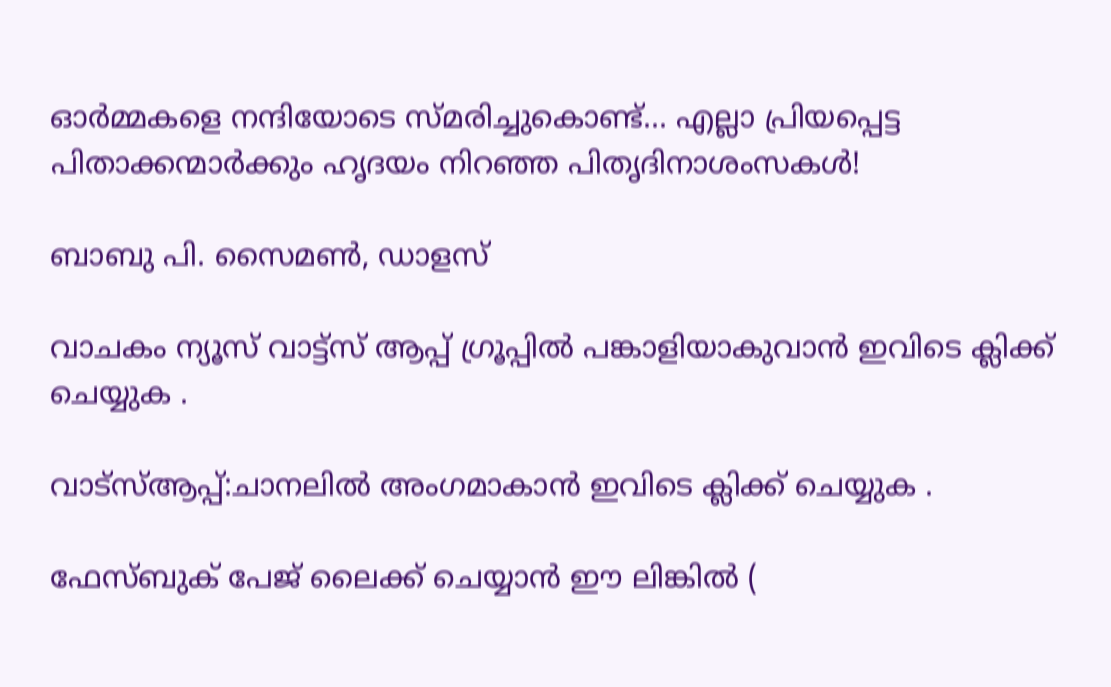ഓർമ്മകളെ നന്ദിയോടെ സ്മരിച്ചുകൊണ്ട്... എല്ലാ പ്രിയപ്പെട്ട പിതാക്കന്മാർക്കും ഹൃദയം നിറഞ്ഞ പിതൃദിനാശംസകൾ!

ബാബു പി. സൈമൺ, ഡാളസ്‌

വാചകം ന്യൂസ് വാട്ട്സ് ആപ്പ് ഗ്രൂപ്പിൽ പങ്കാളിയാകുവാൻ ഇവിടെ ക്ലിക്ക് ചെയ്യുക .

വാട്സ്ആപ്പ്:ചാനലിൽ അംഗമാകാൻ ഇവിടെ ക്ലിക്ക് ചെയ്യുക .

ഫേസ്ബുക് പേജ് ലൈക്ക് ചെയ്യാൻ ഈ ലിങ്കിൽ (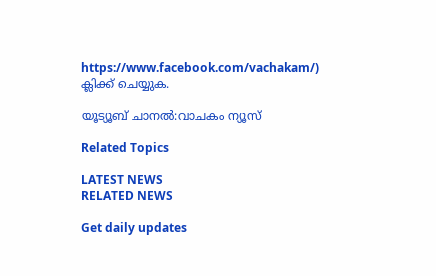https://www.facebook.com/vachakam/) ക്ലിക്ക് ചെയ്യുക.

യൂട്യൂബ് ചാനൽ:വാചകം ന്യൂസ്

Related Topics

LATEST NEWS
RELATED NEWS

Get daily updates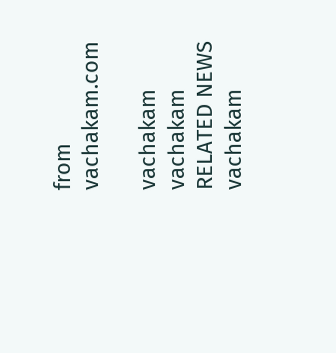from vachakam.com

vachakam
vachakam
RELATED NEWS
vachakam